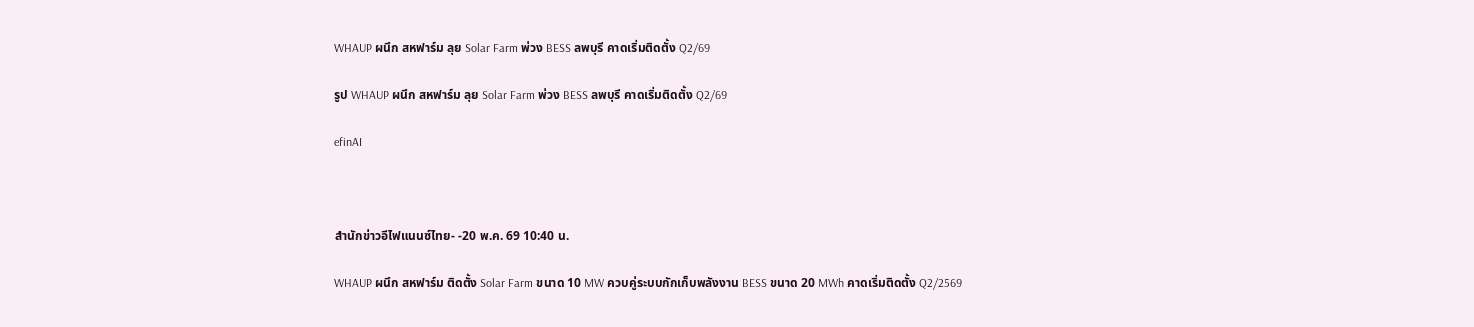WHAUP ผนึก สหฟาร์ม ลุย Solar Farm พ่วง BESS ลพบุรี คาดเริ่มติดตั้ง Q2/69

รูป WHAUP ผนึก สหฟาร์ม ลุย Solar Farm พ่วง BESS ลพบุรี คาดเริ่มติดตั้ง Q2/69

efinAI



สำนักข่าวอีไฟแนนซ์ไทย- -20 พ.ค. 69 10:40 น.

WHAUP ผนึก สหฟาร์ม ติดตั้ง Solar Farm ขนาด 10 MW ควบคู่ระบบกักเก็บพลังงาน BESS ขนาด 20 MWh คาดเริ่มติดตั้ง Q2/2569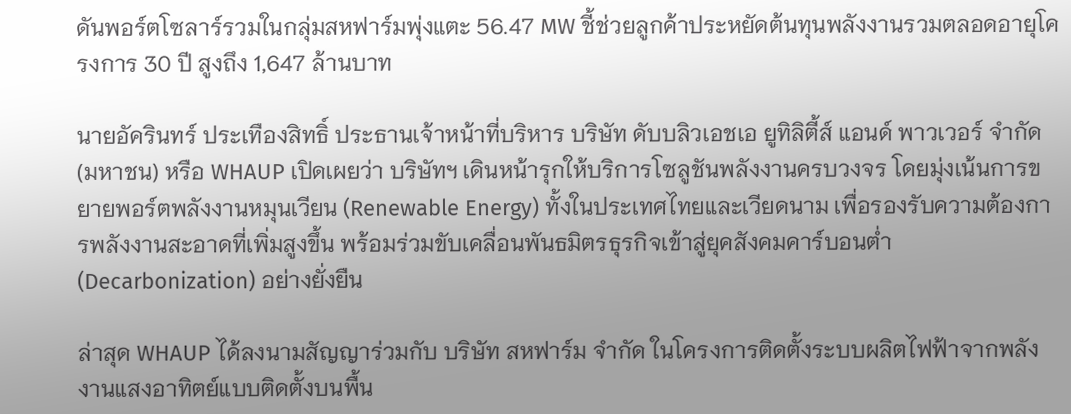ดันพอร์ตโซลาร์รวมในกลุ่มสหฟาร์มพุ่งแตะ 56.47 MW ชี้ช่วยลูกค้าประหยัดต้นทุนพลังงานรวมตลอดอายุโครงการ 30 ปี สูงถึง 1,647 ล้านบาท

นายอัครินทร์ ประเทืองสิทธิ์ ประธานเจ้าหน้าที่บริหาร บริษัท ดับบลิวเอชเอ ยูทิลิตี้ส์ แอนด์ พาวเวอร์ จำกัด (มหาชน) หรือ WHAUP เปิดเผยว่า บริษัทฯ เดินหน้ารุกให้บริการโซลูชันพลังงานครบวงจร โดยมุ่งเน้นการขยายพอร์ตพลังงานหมุนเวียน (Renewable Energy) ทั้งในประเทศไทยและเวียดนาม เพื่อรองรับความต้องการพลังงานสะอาดที่เพิ่มสูงขึ้น พร้อมร่วมขับเคลื่อนพันธมิตรธุรกิจเข้าสู่ยุคสังคมคาร์บอนต่ำ (Decarbonization) อย่างยั่งยืน

ล่าสุด WHAUP ได้ลงนามสัญญาร่วมกับ บริษัท สหฟาร์ม จำกัด ในโครงการติดตั้งระบบผลิตไฟฟ้าจากพลังงานแสงอาทิตย์แบบติดตั้งบนพื้น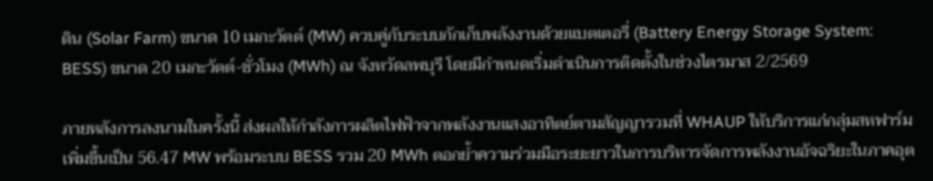ดิน (Solar Farm) ขนาด 10 เมกะวัตต์ (MW) ควบคู่กับระบบกักเก็บพลังงานด้วยแบตเตอรี่ (Battery Energy Storage System: BESS) ขนาด 20 เมกะวัตต์-ชั่วโมง (MWh) ณ จังหวัดลพบุรี โดยมีกำหนดเริ่มดำเนินการติดตั้งในช่วงไตรมาส 2/2569

ภายหลังการลงนามในครั้งนี้ ส่งผลให้กำลังการผลิตไฟฟ้าจากพลังงานแสงอาทิตย์ตามสัญญารวมที่ WHAUP ให้บริการแก่กลุ่มสหฟาร์ม เพิ่มขึ้นเป็น 56.47 MW พร้อมระบบ BESS รวม 20 MWh ตอกย้ำความร่วมมือระยะยาวในการบริหารจัดการพลังงานอัจฉริยะในภาคอุต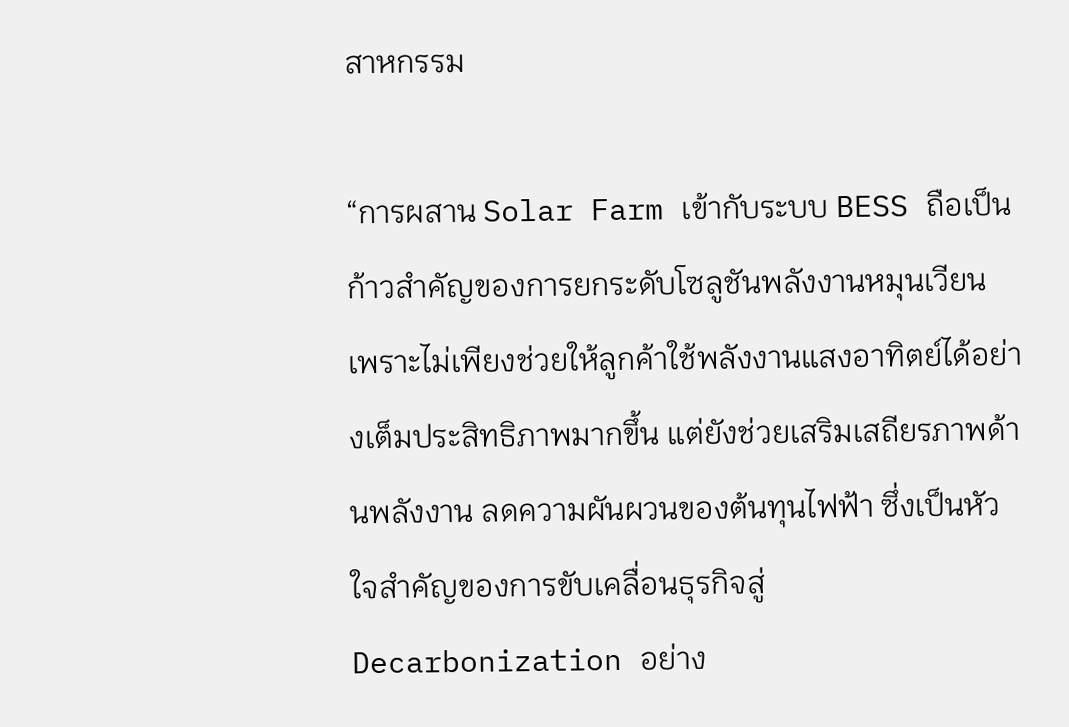สาหกรรม

“การผสาน Solar Farm เข้ากับระบบ BESS ถือเป็นก้าวสำคัญของการยกระดับโซลูชันพลังงานหมุนเวียน เพราะไม่เพียงช่วยให้ลูกค้าใช้พลังงานแสงอาทิตย์ได้อย่างเต็มประสิทธิภาพมากขึ้น แต่ยังช่วยเสริมเสถียรภาพด้านพลังงาน ลดความผันผวนของต้นทุนไฟฟ้า ซึ่งเป็นหัวใจสำคัญของการขับเคลื่อนธุรกิจสู่ Decarbonization อย่าง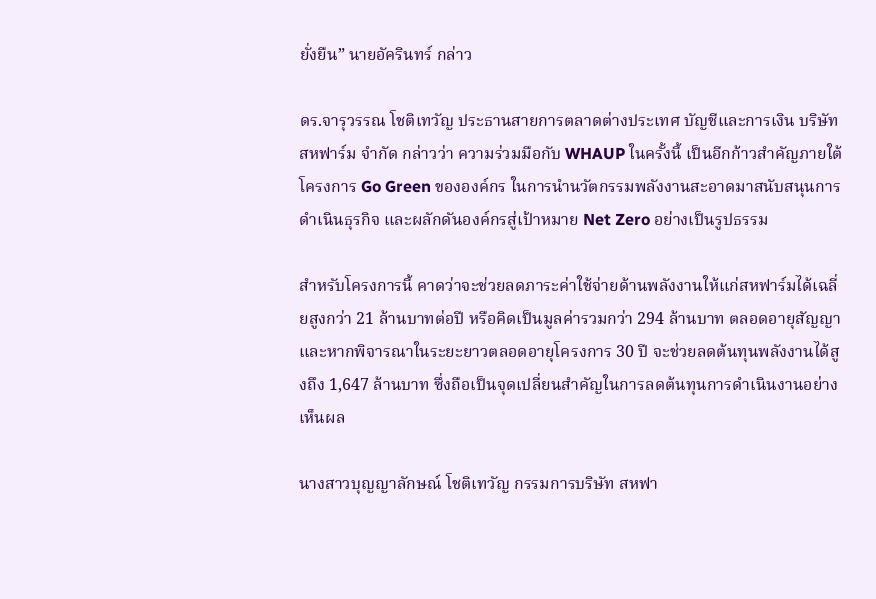ยั่งยืน” นายอัครินทร์ กล่าว

ดร.จารุวรรณ โชติเทวัญ ประธานสายการตลาดต่างประเทศ บัญชีและการเงิน บริษัท สหฟาร์ม จำกัด กล่าวว่า ความร่วมมือกับ WHAUP ในครั้งนี้ เป็นอีกก้าวสำคัญภายใต้โครงการ Go Green ขององค์กร ในการนำนวัตกรรมพลังงานสะอาดมาสนับสนุนการดำเนินธุรกิจ และผลักดันองค์กรสู่เป้าหมาย Net Zero อย่างเป็นรูปธรรม

สำหรับโครงการนี้ คาดว่าจะช่วยลดภาระค่าใช้จ่ายด้านพลังงานให้แก่สหฟาร์มได้เฉลี่ยสูงกว่า 21 ล้านบาทต่อปี หรือคิดเป็นมูลค่ารวมกว่า 294 ล้านบาท ตลอดอายุสัญญา และหากพิจารณาในระยะยาวตลอดอายุโครงการ 30 ปี จะช่วยลดต้นทุนพลังงานได้สูงถึง 1,647 ล้านบาท ซึ่งถือเป็นจุดเปลี่ยนสำคัญในการลดต้นทุนการดำเนินงานอย่างเห็นผล

นางสาวบุญญาลักษณ์ โชติเทวัญ กรรมการบริษัท สหฟา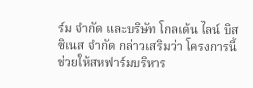ร์ม จำกัด และบริษัท โกลเด้น ไลน์ บิสซิเนส จำกัด กล่าวเสริมว่า โครงการนี้ช่วยให้สหฟาร์มบริหาร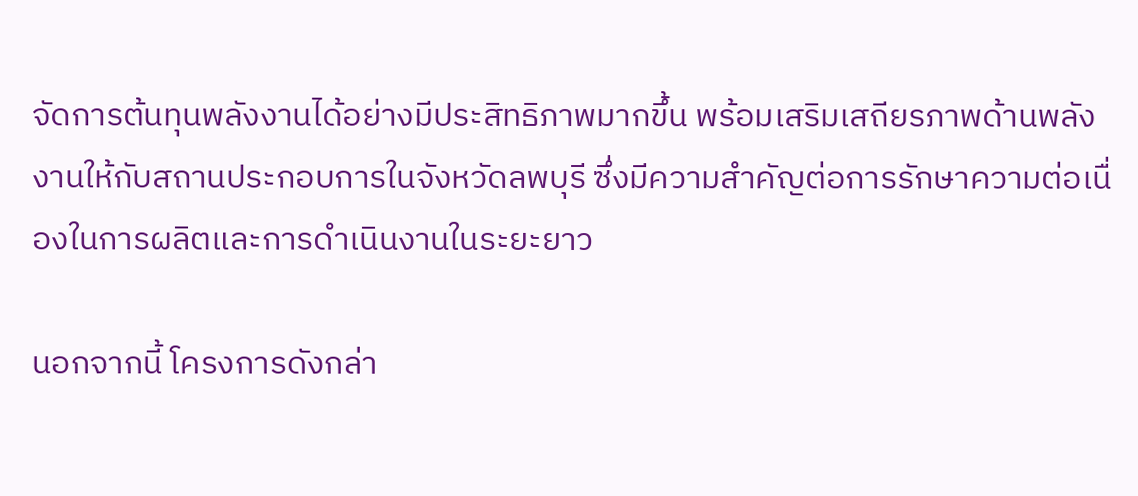จัดการต้นทุนพลังงานได้อย่างมีประสิทธิภาพมากขึ้น พร้อมเสริมเสถียรภาพด้านพลังงานให้กับสถานประกอบการในจังหวัดลพบุรี ซึ่งมีความสำคัญต่อการรักษาความต่อเนื่องในการผลิตและการดำเนินงานในระยะยาว

นอกจากนี้ โครงการดังกล่า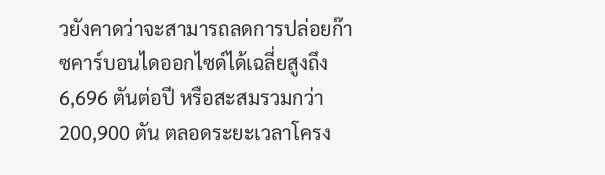วยังคาดว่าจะสามารถลดการปล่อยก๊าซคาร์บอนไดออกไซด์ได้เฉลี่ยสูงถึง 6,696 ตันต่อปี หรือสะสมรวมกว่า 200,900 ตัน ตลอดระยะเวลาโครง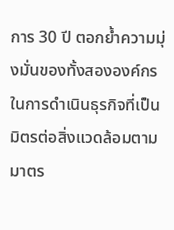การ 30 ปี ตอกย้ำความมุ่งมั่นของทั้งสององค์กรในการดำเนินธุรกิจที่เป็นมิตรต่อสิ่งแวดล้อมตามมาตร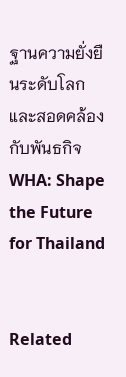ฐานความยั่งยืนระดับโลก และสอดคล้องกับพันธกิจ WHA: Shape the Future for Thailand


Related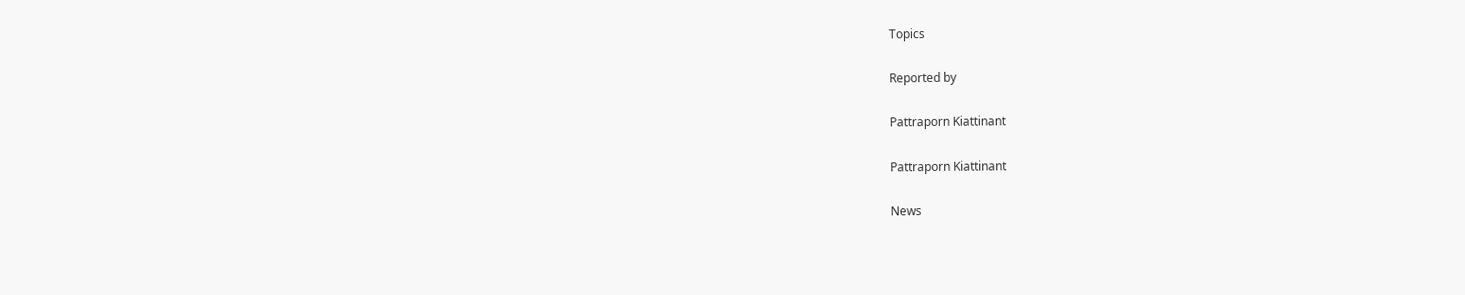Topics

Reported by

Pattraporn Kiattinant

Pattraporn Kiattinant

News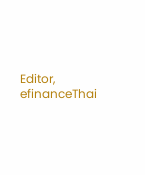Editor, efinanceThai